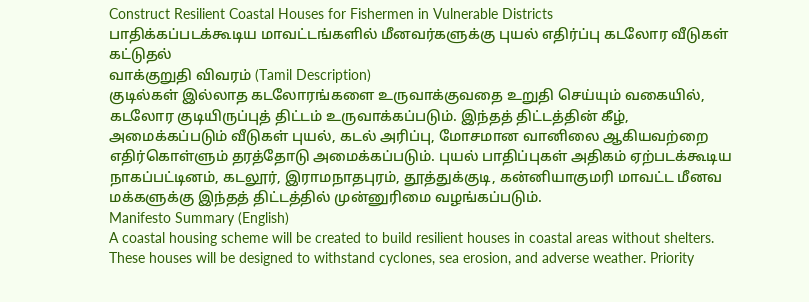Construct Resilient Coastal Houses for Fishermen in Vulnerable Districts
பாதிக்கப்படக்கூடிய மாவட்டங்களில் மீனவர்களுக்கு புயல் எதிர்ப்பு கடலோர வீடுகள் கட்டுதல்
வாக்குறுதி விவரம் (Tamil Description)
குடில்கள் இல்லாத கடலோரங்களை உருவாக்குவதை உறுதி செய்யும் வகையில், கடலோர குடியிருப்புத் திட்டம் உருவாக்கப்படும். இந்தத் திட்டத்தின் கீழ், அமைக்கப்படும் வீடுகள் புயல், கடல் அரிப்பு, மோசமான வானிலை ஆகியவற்றை எதிர்கொள்ளும் தரத்தோடு அமைக்கப்படும். புயல் பாதிப்புகள் அதிகம் ஏற்படக்கூடிய நாகப்பட்டினம், கடலூர், இராமநாதபுரம், தூத்துக்குடி, கன்னியாகுமரி மாவட்ட மீனவ மக்களுக்கு இந்தத் திட்டத்தில் முன்னுரிமை வழங்கப்படும்.
Manifesto Summary (English)
A coastal housing scheme will be created to build resilient houses in coastal areas without shelters. These houses will be designed to withstand cyclones, sea erosion, and adverse weather. Priority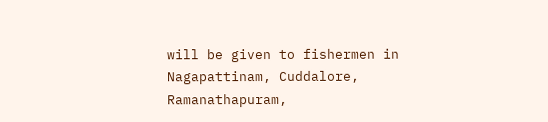will be given to fishermen in Nagapattinam, Cuddalore, Ramanathapuram,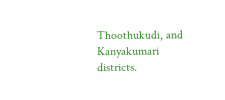Thoothukudi, and Kanyakumari districts.